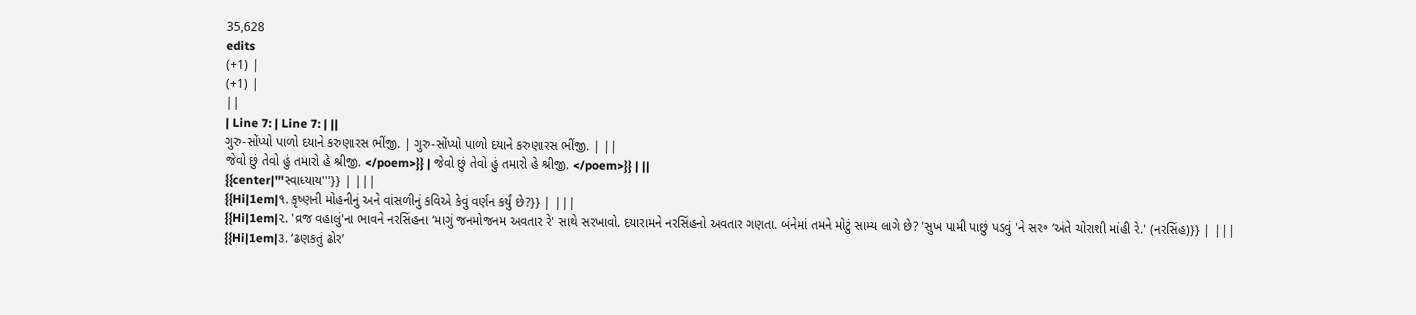35,628
edits
(+1) |
(+1) |
||
| Line 7: | Line 7: | ||
ગુરુ-સોંપ્યો પાળો દયાને કરુણારસ ભીંજી. | ગુરુ-સોંપ્યો પાળો દયાને કરુણારસ ભીંજી. | ||
જેવો છું તેવો હું તમારો હે શ્રીજી. </poem>}} | જેવો છું તેવો હું તમારો હે શ્રીજી. </poem>}} | ||
{{center|'''સ્વાધ્યાય'''}} | |||
{{Hi|1em|૧. કૃષ્ણની મોહનીનું અને વાંસળીનું કવિએ કેવું વર્ણન કર્યું છે?}} | |||
{{Hi|1em|૨. 'વ્રજ વહાલું'ના ભાવને નરસિંહના ‘માગું જનમોજનમ અવતાર રે' સાથે સરખાવો. દયારામને નરસિંહનો અવતાર ગણતા. બંનેમાં તમને મોટું સામ્ય લાગે છે? 'સુખ પામી પાછું પડવું 'ને સર૰ ‘અંતે ચોરાશી માંહી રે.' (નરસિંહ)}} | |||
{{Hi|1em|૩. ‘ઢણકતું ઢોર’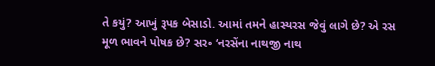તે કયું? આખું રૂપક બેસાડો. આમાં તમને હાસ્યરસ જેવું લાગે છે? એ રસ મૂળ ભાવને પોષક છે? સર૰ ‘નરસેંના નાથજી નાથ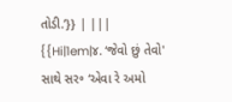તોડી.’}} | |||
{{Hi|1em|૪. ‘જેવો છું તેવો' સાથે સર૰ ‘એવા રે અમો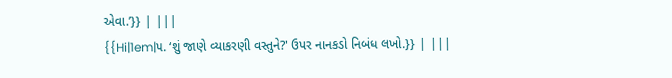એવા.’}} | |||
{{Hi|1em|૫. ‘શું જાણે વ્યાકરણી વસ્તુને?' ઉપર નાનકડો નિબંધ લખો.}} | |||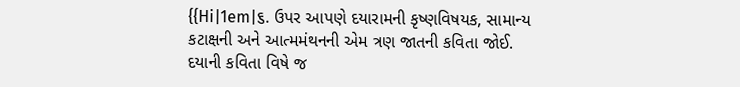{{Hi|1em|૬. ઉપર આપણે દયારામની કૃષ્ણવિષયક, સામાન્ય કટાક્ષની અને આત્મમંથનની એમ ત્રણ જાતની કવિતા જોઈ. દયાની કવિતા વિષે જ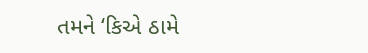તમને ‘કિએ ઠામે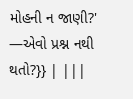મોહની ન જાણી?' —એવો પ્રશ્ન નથી થતો?}} | |||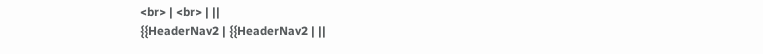<br> | <br> | ||
{{HeaderNav2 | {{HeaderNav2 | ||